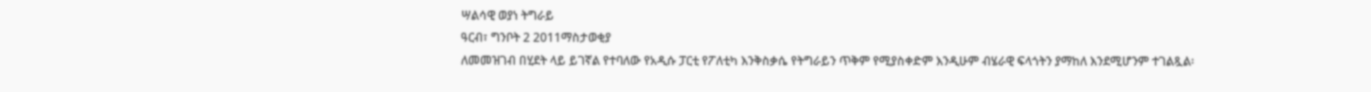ሣልሳዊ ወያነ ትግራይ
ዓርብ፣ ግንቦት 2 2011ማስታወቂያ
ለመመዝገብ በሂደት ላይ ይገኛል የተባለው የአዲሱ ፓርቲ የፖለቲካ እንቅስቃሴ የትግራይን ጥቅም የሚያስቀድም እንዲሁም ብሄራዊ ፍላጎትን ያማከለ እንደሚሆንም ተገልጿል፡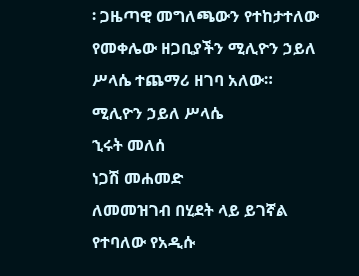፡ ጋዜጣዊ መግለጫውን የተከታተለው የመቀሌው ዘጋቢያችን ሚሊዮን ኃይለ ሥላሴ ተጨማሪ ዘገባ አለው።
ሚሊዮን ኃይለ ሥላሴ
ኂሩት መለሰ
ነጋሽ መሐመድ
ለመመዝገብ በሂደት ላይ ይገኛል የተባለው የአዲሱ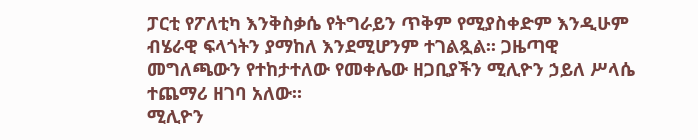ፓርቲ የፖለቲካ እንቅስቃሴ የትግራይን ጥቅም የሚያስቀድም እንዲሁም ብሄራዊ ፍላጎትን ያማከለ እንደሚሆንም ተገልጿል፡፡ ጋዜጣዊ መግለጫውን የተከታተለው የመቀሌው ዘጋቢያችን ሚሊዮን ኃይለ ሥላሴ ተጨማሪ ዘገባ አለው።
ሚሊዮን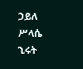ኃይለ ሥላሴ
ኂሩት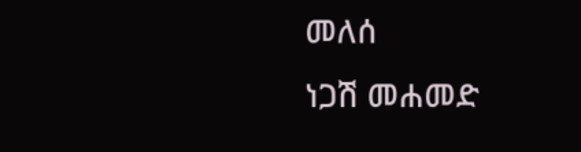መለሰ
ነጋሽ መሐመድ